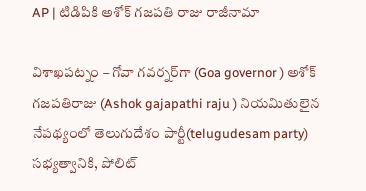AP | టిడిపికి అశోక్ గ‌జ‌ప‌తి రాజు రాజీనామా

విశాఖ‌ప‌ట్నం – గోవా గవర్నర్‌గా (Goa governor ) అశోక్ గజపతిరాజు (Ashok gajapathi raju ) నియమితులైన నేపథ్యంలో తెలుగుదేశం పార్టీ(telugudesam party) సభ్యత్వానికి, పోలిట్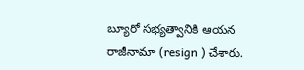బ్యూరో సభ్యత్వానికి ఆయ‌న‌ రాజీనామా (resign ) చేశారు.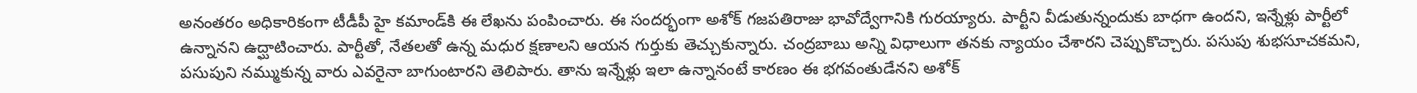అనంతరం అధికారికంగా టీడీపీ హై కమాండ్‌కి ఈ లేఖను పంపించారు. ఈ సందర్భంగా అశోక్ గజపతిరాజు భావోద్వేగానికి గురయ్యారు. పార్టీని వీడుతున్నందుకు బాధగా ఉందని, ఇన్నేళ్లు పార్టీలో ఉన్నానని ఉద్ఘాటించారు. పార్టీతో, నేతలతో ఉన్న మధుర క్షణాలని ఆయన గుర్తుకు తెచ్చుకున్నారు. చంద్రబాబు అన్ని విధాలుగా తనకు న్యాయం చేశారని చెప్పుకొచ్చారు. పసుపు శుభసూచకమని, పసుపుని నమ్ముకున్న వారు ఎవరైనా బాగుంటారని తెలిపారు. తాను ఇన్నేళ్లు ఇలా ఉన్నానంటే కారణం ఈ భగవంతుడేనని అశోక్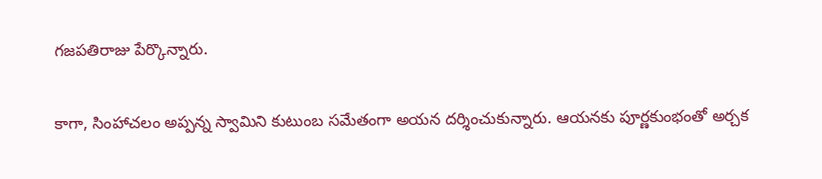గజపతిరాజు పేర్కొన్నారు.

కాగా, సింహాచలం అప్పన్న స్వామిని కుటుంబ సమేతంగా అయ‌న‌ దర్శించుకున్నారు. ఆయనకు పూర్ణకుంభంతో అర్చక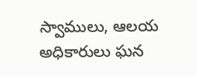స్వాములు, ఆలయ అధికారులు ఘన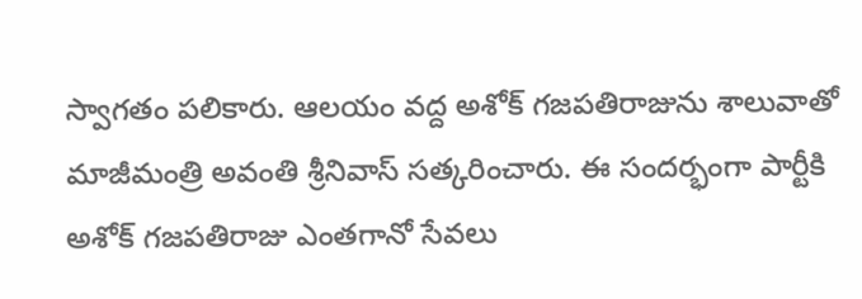స్వాగతం పలికారు. ఆలయం వద్ద అశోక్ గజపతిరాజును శాలువాతో మాజీమంత్రి అవంతి శ్రీనివాస్ సత్కరించారు. ఈ సందర్భంగా పార్టీకి అశోక్ గజపతిరాజు ఎంతగానో సేవలు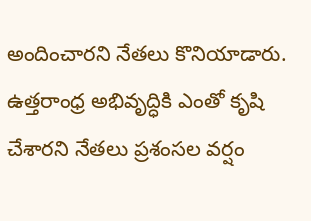అందించారని నేతలు కొనియాడారు. ఉత్తరాంధ్ర అభివృద్ధికి ఎంతో కృషి చేశారని నేతలు ప్రశంసల వర్షం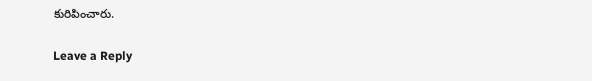కురిపించారు.

Leave a Reply